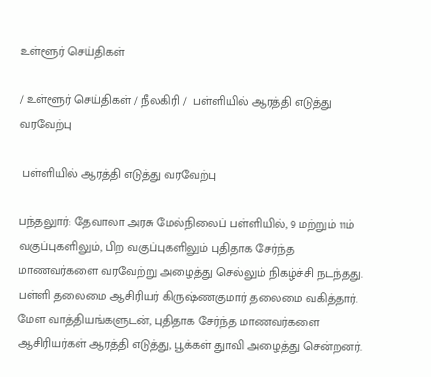உள்ளூர் செய்திகள்

/ உள்ளூர் செய்திகள் / நீலகிரி /  பள்ளியில் ஆரத்தி எடுத்து வரவேற்பு

 பள்ளியில் ஆரத்தி எடுத்து வரவேற்பு

பந்தலுார்: தேவாலா அரசு மேல்நிலைப் பள்ளியில், 9 மற்றும் 11ம் வகுப்புகளிலும், பிற வகுப்புகளிலும் புதிதாக சேர்ந்த மாணவர்களை வரவேற்று அழைத்து செல்லும் நிகழ்ச்சி நடந்தது. பள்ளி தலைமை ஆசிரியர் கிருஷ்ணகுமார் தலைமை வகித்தார். மேள வாத்தியங்களுடன், புதிதாக சேர்ந்த மாணவர்களை ஆசிரியர்கள் ஆரத்தி எடுத்து, பூக்கள் துாவி அழைத்து சென்றனர்.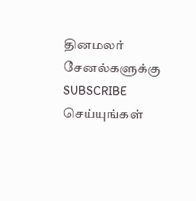தினமலர் சேனல்களுக்கு SUBSCRIBE செய்யுங்கள்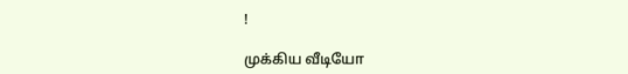!

முக்கிய வீடியோ